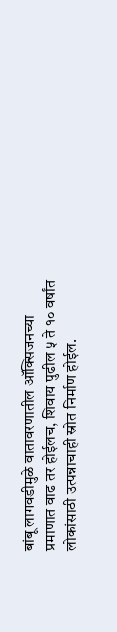बांबू लागवडीमुळे वातावरणातील ऑक्सिजनच्या प्रमाणात वाढ तर होईलच, शिवाय पुढील ५ ते १० वर्षांत लोकांसाठी उत्पन्नाचाही स्रोत निर्माण होईल.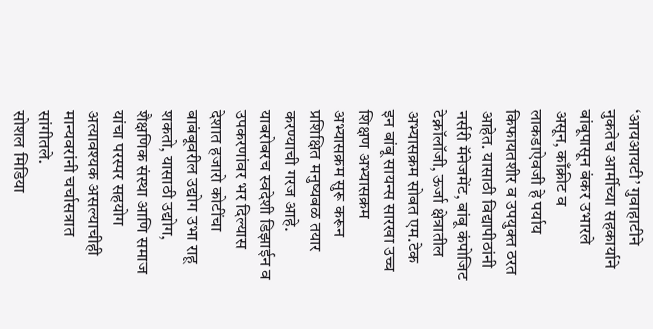‘आयआयटी’ गुवाहाटीने नुकतेच आर्मीच्या सहकार्याने बांबूपासून बंकर उभारले असून, काँक्रीट व लाकडाऐवजी हे पर्याय किफायतशीर व उपयुक्त ठरत आहेत. यासाठी विद्यापीठांनी नर्सरी मॅनेजमेंट, बांबू कंपोजिट टेक्नॉलॉजी, ऊर्जा क्षेत्रातील अभ्यासक्रम सोबत एम.टेक इन बांबू सायन्स सारखा उच्च शिक्षण अभ्यासक्रम अभ्यासक्रम सुरू करून प्रशिक्षित मनुष्यबळ तयार करण्याची गरज आहे. याबरोबरच स्वदेशी डिझाईन व उपकरणांवर भर दिल्यास देशात हजारो कोटींचा बाबंबूवरील उद्योग उभा राहू शकतो, यासाठी उद्योग, शैक्षणिक संस्था आणि समाज यांचा परस्पर सहयोग अत्यावश्यक असल्याचीही मान्यवरांनी चर्चासत्रात सांगीतले.
सोशल मिडिया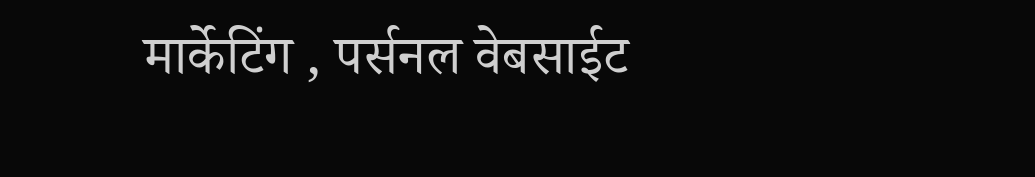मार्केटिंग , पर्सनल वेबसाईट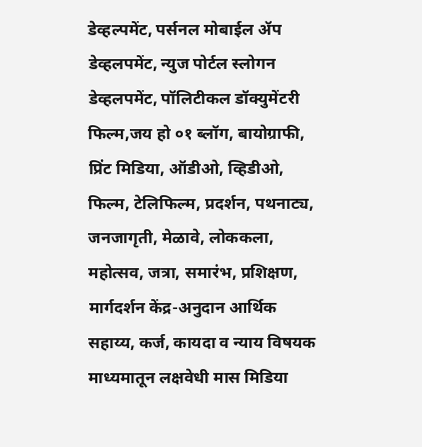डेव्हल्पमेंट, पर्सनल मोबाईल ॲप डेव्हलपमेंट, न्युज पोर्टल स्लोगन डेव्हलपमेंट, पॉलिटीकल डॉक्युमेंटरी फिल्म,जय हो ०१ ब्लॉग, बायोग्राफी, प्रिंट मिडिया, ऑडीओ, व्हिडीओ, फिल्म, टेलिफिल्म, प्रदर्शन, पथनाट्य, जनजागृती, मेळावे, लोककला, महोत्सव, जत्रा, समारंभ, प्रशिक्षण, मार्गदर्शन केंद्र-अनुदान आर्थिक सहाय्य, कर्ज, कायदा व न्याय विषयक माध्यमातून लक्षवेधी मास मिडिया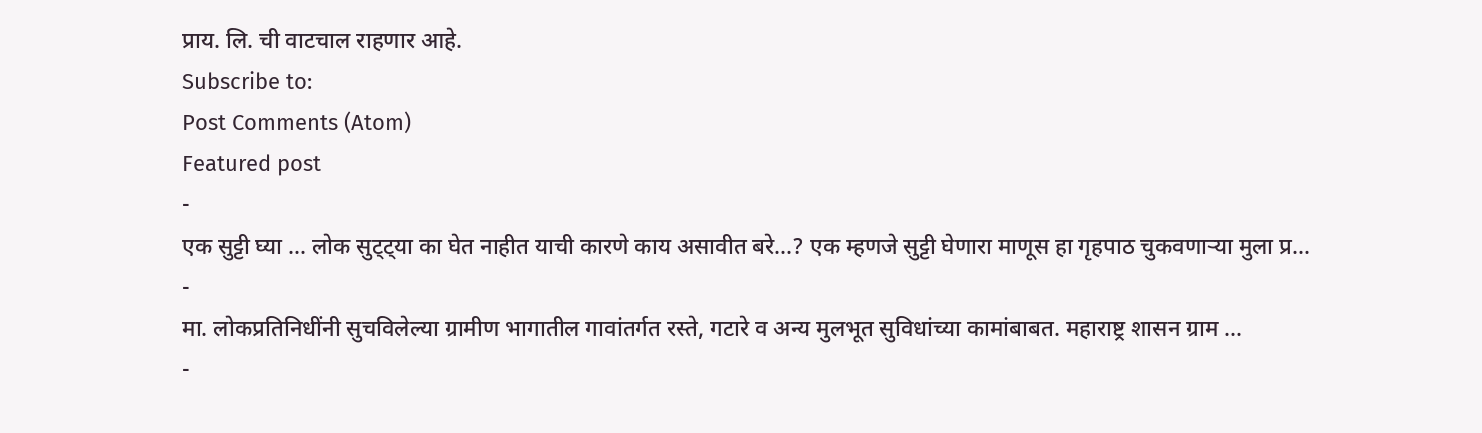प्राय. लि. ची वाटचाल राहणार आहे.
Subscribe to:
Post Comments (Atom)
Featured post
-
एक सुट्टी घ्या ... लोक सुट्ट्या का घेत नाहीत याची कारणे काय असावीत बरे...? एक म्हणजे सुट्टी घेणारा माणूस हा गृहपाठ चुकवणाऱ्या मुला प्र...
-
मा. लोकप्रतिनिधींनी सुचविलेल्या ग्रामीण भागातील गावांतर्गत रस्ते, गटारे व अन्य मुलभूत सुविधांच्या कामांबाबत. महाराष्ट्र शासन ग्राम ...
-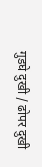गुडघे दुखी / ढोपर दुखी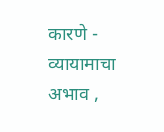कारणे - व्यायामाचा अभाव ,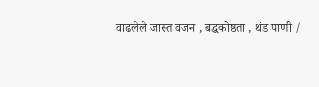वाढलेले जास्त वजन , बद्धकोष्ठता , थंड पाणी /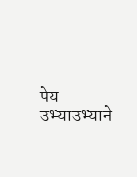पेय उभ्याउभ्याने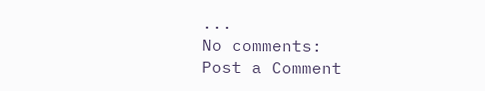...
No comments:
Post a Comment